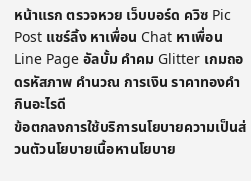หน้าแรก ตรวจหวย เว็บบอร์ด ควิซ Pic Post แชร์ลิ้ง หาเพื่อน Chat หาเพื่อน Line Page อัลบั้ม คำคม Glitter เกมถอดรหัสภาพ คำนวณ การเงิน ราคาทองคำ กินอะไรดี
ข้อตกลงการใช้บริการนโยบายความเป็นส่วนตัวนโยบายเนื้อหานโยบาย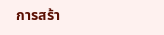การสร้า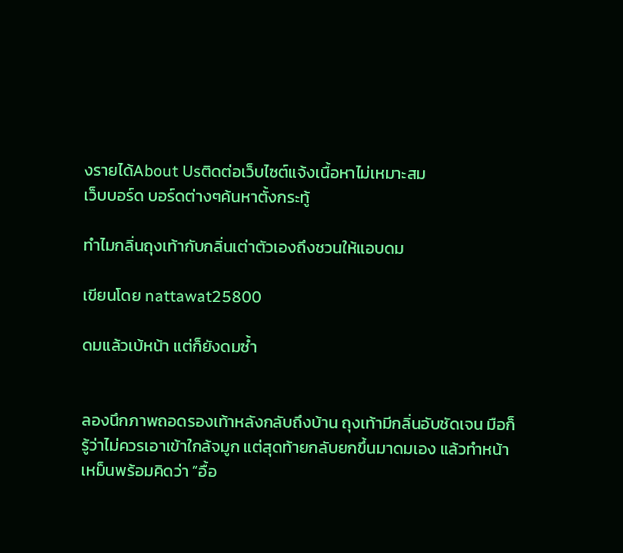งรายได้About Usติดต่อเว็บไซต์แจ้งเนื้อหาไม่เหมาะสม
เว็บบอร์ด บอร์ดต่างๆค้นหาตั้งกระทู้

ทำไมกลิ่นถุงเท้ากับกลิ่นเต่าตัวเองถึงชวนให้แอบดม

เขียนโดย nattawat25800

ดมแล้วเบ้หน้า แต่ก็ยังดมซ้ำ


ลองนึกภาพถอดรองเท้าหลังกลับถึงบ้าน ถุงเท้ามีกลิ่นอับชัดเจน มือก็รู้ว่าไม่ควรเอาเข้าใกล้จมูก แต่สุดท้ายกลับยกขึ้นมาดมเอง แล้วทำหน้าเหม็นพร้อมคิดว่า “อื้อ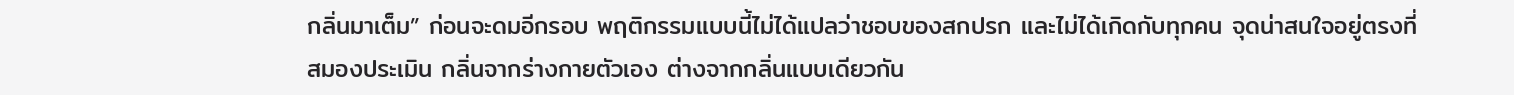กลิ่นมาเต็ม” ก่อนจะดมอีกรอบ พฤติกรรมแบบนี้ไม่ได้แปลว่าชอบของสกปรก และไม่ได้เกิดกับทุกคน จุดน่าสนใจอยู่ตรงที่สมองประเมิน กลิ่นจากร่างกายตัวเอง ต่างจากกลิ่นแบบเดียวกัน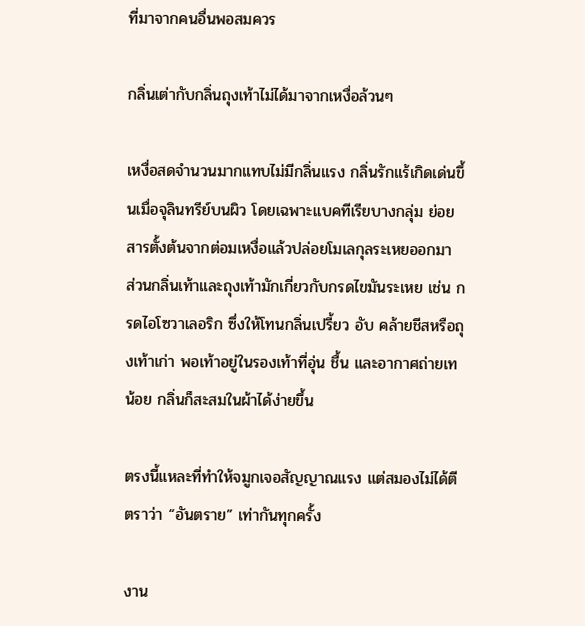ที่มาจากคนอื่นพอสมควร

กลิ่นเต่ากับกลิ่นถุงเท้าไม่ได้มาจากเหงื่อล้วนๆ

เหงื่อสดจำนวนมากแทบไม่มีกลิ่นแรง กลิ่นรักแร้เกิดเด่นขึ้นเมื่อจุลินทรีย์บนผิว โดยเฉพาะแบคทีเรียบางกลุ่ม ย่อยสารตั้งต้นจากต่อมเหงื่อแล้วปล่อยโมเลกุลระเหยออกมา ส่วนกลิ่นเท้าและถุงเท้ามักเกี่ยวกับกรดไขมันระเหย เช่น กรดไอโซวาเลอริก ซึ่งให้โทนกลิ่นเปรี้ยว อับ คล้ายชีสหรือถุงเท้าเก่า พอเท้าอยู่ในรองเท้าที่อุ่น ชื้น และอากาศถ่ายเทน้อย กลิ่นก็สะสมในผ้าได้ง่ายขึ้น

ตรงนี้แหละที่ทำให้จมูกเจอสัญญาณแรง แต่สมองไม่ได้ตีตราว่า “อันตราย” เท่ากันทุกครั้ง

งาน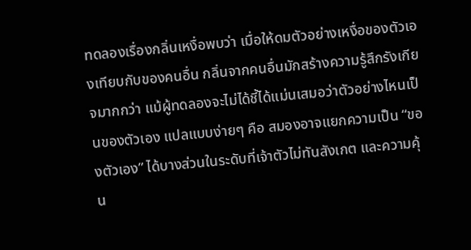ทดลองเรื่องกลิ่นเหงื่อพบว่า เมื่อให้ดมตัวอย่างเหงื่อของตัวเองเทียบกับของคนอื่น กลิ่นจากคนอื่นมักสร้างความรู้สึกรังเกียจมากกว่า แม้ผู้ทดลองจะไม่ได้ชี้ได้แม่นเสมอว่าตัวอย่างไหนเป็นของตัวเอง แปลแบบง่ายๆ คือ สมองอาจแยกความเป็น “ของตัวเอง” ได้บางส่วนในระดับที่เจ้าตัวไม่ทันสังเกต และความคุ้น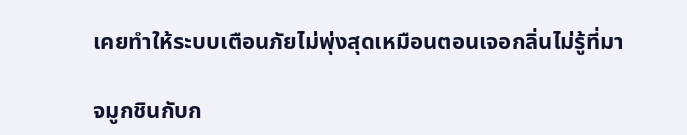เคยทำให้ระบบเตือนภัยไม่พุ่งสุดเหมือนตอนเจอกลิ่นไม่รู้ที่มา

จมูกชินกับก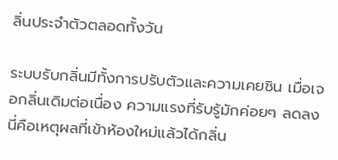ลิ่นประจำตัวตลอดทั้งวัน

ระบบรับกลิ่นมีทั้งการปรับตัวและความเคยชิน เมื่อเจอกลิ่นเดิมต่อเนื่อง ความแรงที่รับรู้มักค่อยๆ ลดลง นี่คือเหตุผลที่เข้าห้องใหม่แล้วได้กลิ่น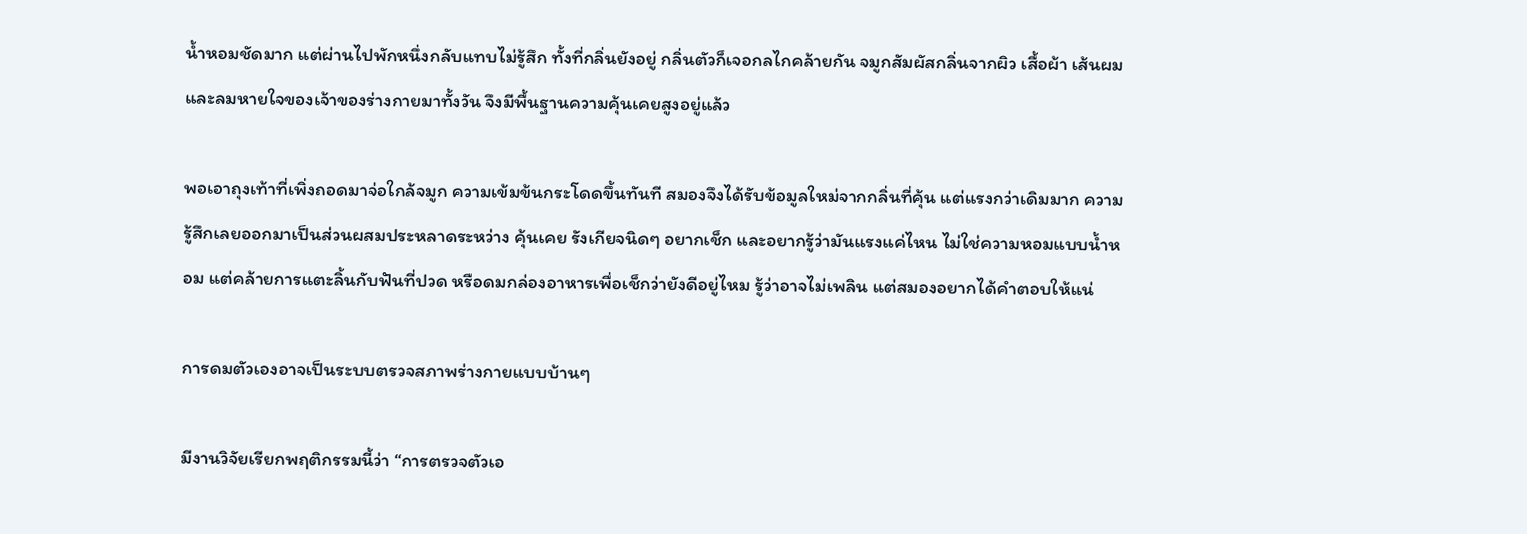น้ำหอมชัดมาก แต่ผ่านไปพักหนึ่งกลับแทบไม่รู้สึก ทั้งที่กลิ่นยังอยู่ กลิ่นตัวก็เจอกลไกคล้ายกัน จมูกสัมผัสกลิ่นจากผิว เสื้อผ้า เส้นผม และลมหายใจของเจ้าของร่างกายมาทั้งวัน จึงมีพื้นฐานความคุ้นเคยสูงอยู่แล้ว

พอเอาถุงเท้าที่เพิ่งถอดมาจ่อใกล้จมูก ความเข้มข้นกระโดดขึ้นทันที สมองจึงได้รับข้อมูลใหม่จากกลิ่นที่คุ้น แต่แรงกว่าเดิมมาก ความรู้สึกเลยออกมาเป็นส่วนผสมประหลาดระหว่าง คุ้นเคย รังเกียจนิดๆ อยากเช็ก และอยากรู้ว่ามันแรงแค่ไหน ไม่ใช่ความหอมแบบน้ำหอม แต่คล้ายการแตะลิ้นกับฟันที่ปวด หรือดมกล่องอาหารเพื่อเช็กว่ายังดีอยู่ไหม รู้ว่าอาจไม่เพลิน แต่สมองอยากได้คำตอบให้แน่

การดมตัวเองอาจเป็นระบบตรวจสภาพร่างกายแบบบ้านๆ

มีงานวิจัยเรียกพฤติกรรมนี้ว่า “การตรวจตัวเอ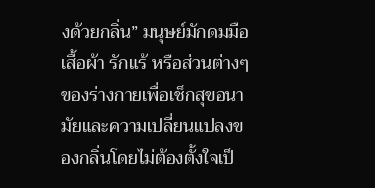งด้วยกลิ่น” มนุษย์มักดมมือ เสื้อผ้า รักแร้ หรือส่วนต่างๆ ของร่างกายเพื่อเช็กสุขอนามัยและความเปลี่ยนแปลงของกลิ่นโดยไม่ต้องตั้งใจเป็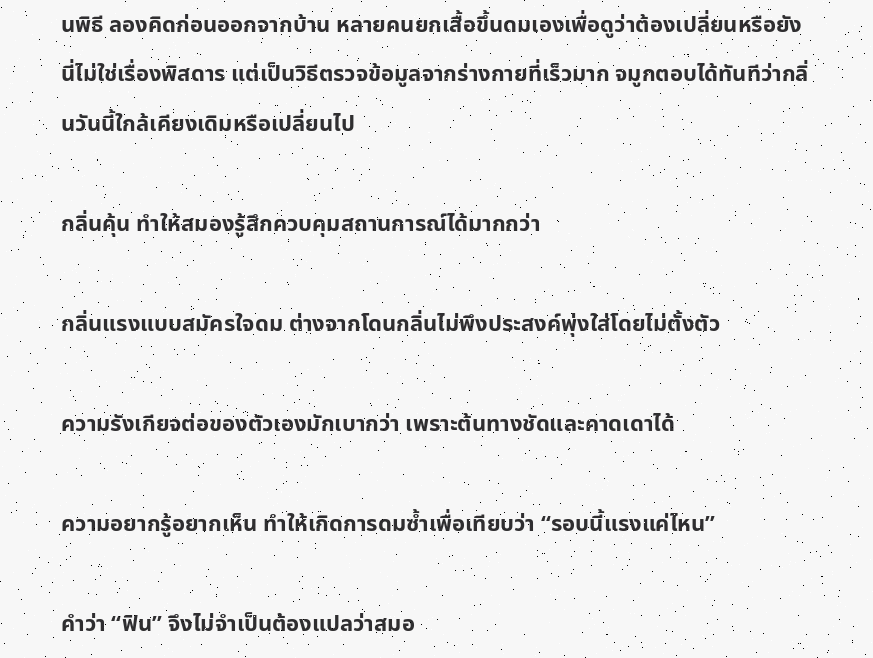นพิธี ลองคิดก่อนออกจากบ้าน หลายคนยกเสื้อขึ้นดมเองเพื่อดูว่าต้องเปลี่ยนหรือยัง นี่ไม่ใช่เรื่องพิสดาร แต่เป็นวิธีตรวจข้อมูลจากร่างกายที่เร็วมาก จมูกตอบได้ทันทีว่ากลิ่นวันนี้ใกล้เคียงเดิมหรือเปลี่ยนไป

กลิ่นคุ้น ทำให้สมองรู้สึกควบคุมสถานการณ์ได้มากกว่า

กลิ่นแรงแบบสมัครใจดม ต่างจากโดนกลิ่นไม่พึงประสงค์พุ่งใส่โดยไม่ตั้งตัว

ความรังเกียจต่อของตัวเองมักเบากว่า เพราะต้นทางชัดและคาดเดาได้

ความอยากรู้อยากเห็น ทำให้เกิดการดมซ้ำเพื่อเทียบว่า “รอบนี้แรงแค่ไหน”

คำว่า “ฟิน” จึงไม่จำเป็นต้องแปลว่าสมอ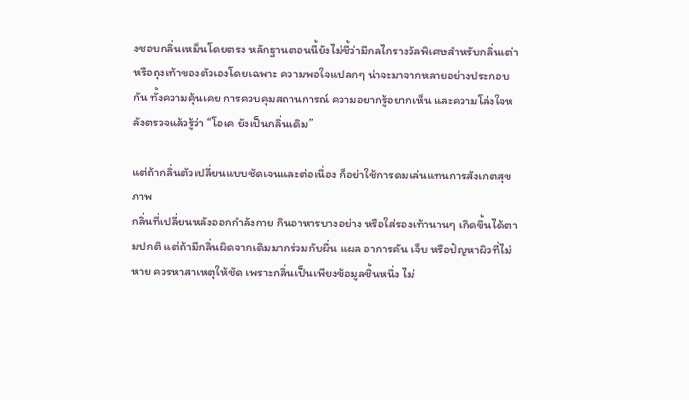งชอบกลิ่นเหม็นโดยตรง หลักฐานตอนนี้ยังไม่ชี้ว่ามีกลไกรางวัลพิเศษสำหรับกลิ่นเต่าหรือถุงเท้าของตัวเองโดยเฉพาะ ความพอใจแปลกๆ น่าจะมาจากหลายอย่างประกอบกัน ทั้งความคุ้นเคย การควบคุมสถานการณ์ ความอยากรู้อยากเห็น และความโล่งใจหลังตรวจแล้วรู้ว่า “โอเค ยังเป็นกลิ่นเดิม”

แต่ถ้ากลิ่นตัวเปลี่ยนแบบชัดเจนและต่อเนื่อง ก็อย่าใช้การดมเล่นแทนการสังเกตสุขภาพ
กลิ่นที่เปลี่ยนหลังออกกำลังกาย กินอาหารบางอย่าง หรือใส่รองเท้านานๆ เกิดขึ้นได้ตามปกติ แต่ถ้ามีกลิ่นผิดจากเดิมมากร่วมกับผื่น แผล อาการคัน เจ็บ หรือปัญหาผิวที่ไม่หาย ควรหาสาเหตุให้ชัด เพราะกลิ่นเป็นเพียงข้อมูลชิ้นหนึ่ง ไม่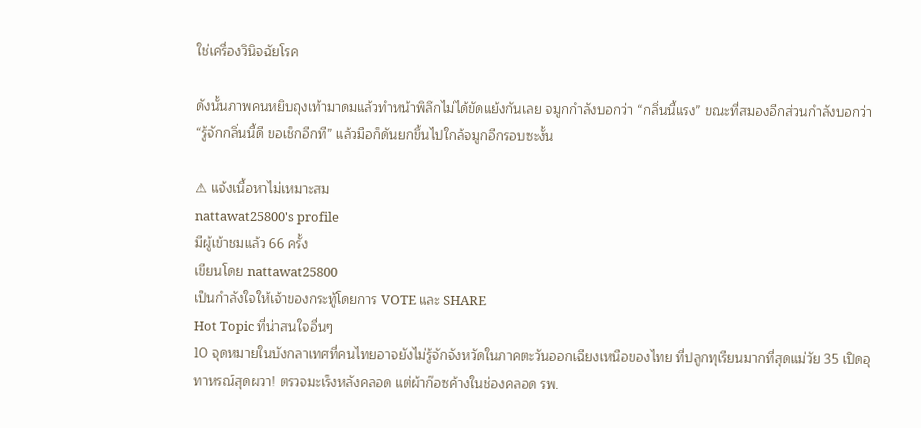ใช่เครื่องวินิจฉัยโรค

ดังนั้นภาพคนหยิบถุงเท้ามาดมแล้วทำหน้าพิลึกไม่ได้ขัดแย้งกันเลย จมูกกำลังบอกว่า “กลิ่นนี้แรง” ขณะที่สมองอีกส่วนกำลังบอกว่า “รู้จักกลิ่นนี้ดี ขอเช็กอีกที” แล้วมือก็ดันยกขึ้นไปใกล้จมูกอีกรอบซะงั้น

⚠ แจ้งเนื้อหาไม่เหมาะสม
nattawat25800's profile
มีผู้เข้าชมแล้ว 66 ครั้ง
เขียนโดย nattawat25800
เป็นกำลังใจให้เจ้าของกระทู้โดยการ VOTE และ SHARE
Hot Topic ที่น่าสนใจอื่นๆ
10 จุดหมายในบังกลาเทศที่คนไทยอาจยังไม่รู้จักจังหวัดในภาคตะวันออกเฉียงเหนือของไทย ที่ปลูกทุเรียนมากที่สุดแม่วัย 35 เปิดอุทาหรณ์สุดผวา! ตรวจมะเร็งหลังคลอด แต่ผ้าก๊อซค้างในช่องคลอด รพ.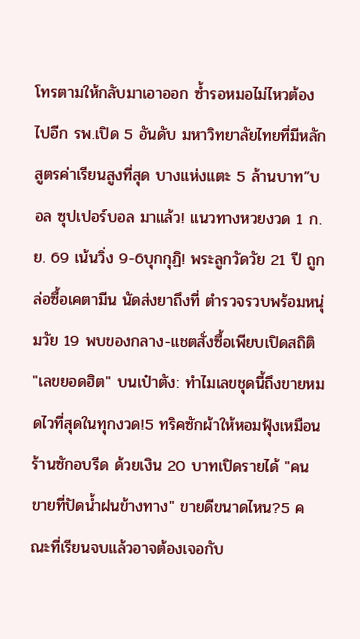โทรตามให้กลับมาเอาออก ซ้ำรอหมอไม่ไหวต้องไปอีก รพ.เปิด 5 อันดับ มหาวิทยาลัยไทยที่มีหลักสูตรค่าเรียนสูงที่สุด บางแห่งแตะ 5 ล้านบาท”บอล ซุปเปอร์บอล มาแล้ว! แนวทางหวยงวด 1 ก.ย. 69 เน้นวิ่ง 9-6บุกกุฏิ! พระลูกวัดวัย 21 ปี ถูกล่อซื้อเคตามีน นัดส่งยาถึงที่ ตำรวจรวบพร้อมหนุ่มวัย 19 พบของกลาง-แชตสั่งซื้อเพียบเปิดสถิติ "เลขยอดฮิต" บนเป๋าตัง: ทำไมเลขชุดนี้ถึงขายหมดไวที่สุดในทุกงวด!5 ทริคซักผ้าให้หอมฟุ้งเหมือนร้านซักอบรีด ด้วยเงิน 20 บาทเปิดรายได้ "คนขายที่ปัดน้ำฝนข้างทาง" ขายดีขนาดไหน?5 คณะที่เรียนจบแล้วอาจต้องเจอกับ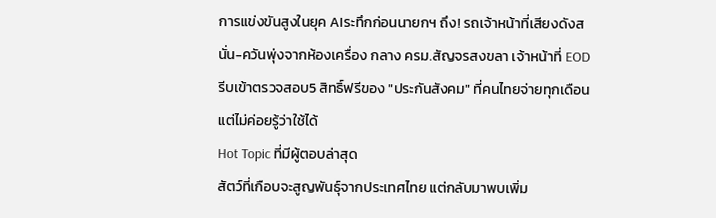การแข่งขันสูงในยุค AIระทึกก่อนนายกฯ ถึง! รถเจ้าหน้าที่เสียงดังสนั่น-ควันพุ่งจากห้องเครื่อง กลาง ครม.สัญจรสงขลา เจ้าหน้าที่ EOD รีบเข้าตรวจสอบ5 สิทธิ์ฟรีของ "ประกันสังคม" ที่คนไทยจ่ายทุกเดือนแต่ไม่ค่อยรู้ว่าใช้ได้
Hot Topic ที่มีผู้ตอบล่าสุด
สัตว์ที่เกือบจะสูญพันธุ์จากประเทศไทย แต่กลับมาพบเพิ่ม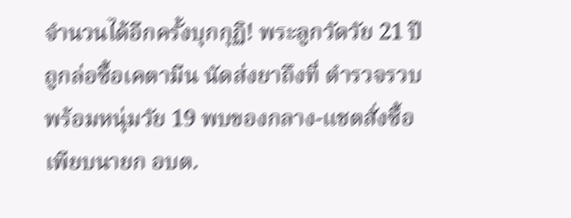จำนวนได้อีกครั้งบุกกุฏิ! พระลูกวัดวัย 21 ปี ถูกล่อซื้อเคตามีน นัดส่งยาถึงที่ ตำรวจรวบพร้อมหนุ่มวัย 19 พบของกลาง-แชตสั่งซื้อเพียบนายก อบต.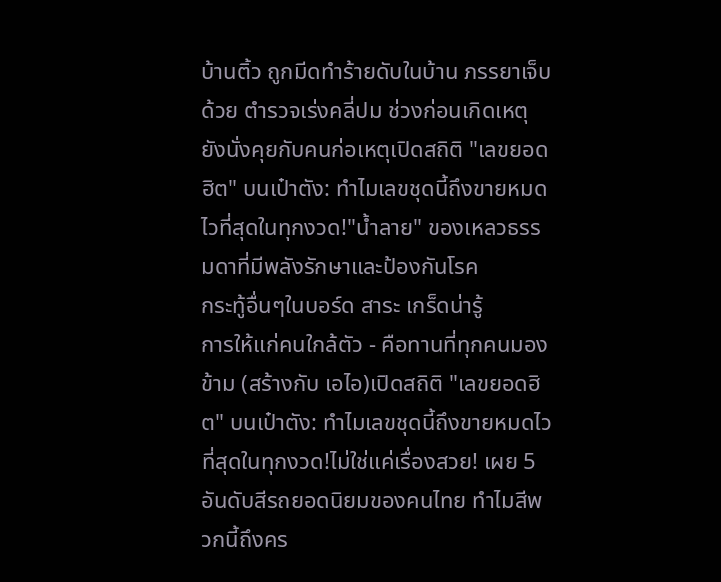บ้านติ้ว ถูกมีดทำร้ายดับในบ้าน ภรรยาเจ็บด้วย ตำรวจเร่งคลี่ปม ช่วงก่อนเกิดเหตุยังนั่งคุยกับคนก่อเหตุเปิดสถิติ "เลขยอดฮิต" บนเป๋าตัง: ทำไมเลขชุดนี้ถึงขายหมดไวที่สุดในทุกงวด!"น้ำลาย" ของเหลวธรรมดาที่มีพลังรักษาและป้องกันโรค
กระทู้อื่นๆในบอร์ด สาระ เกร็ดน่ารู้
การให้แก่คนใกล้ตัว - คือทานที่ทุกคนมองข้าม (สร้างกับ เอไอ)เปิดสถิติ "เลขยอดฮิต" บนเป๋าตัง: ทำไมเลขชุดนี้ถึงขายหมดไวที่สุดในทุกงวด!ไม่ใช่แค่เรื่องสวย! เผย 5 อันดับสีรถยอดนิยมของคนไทย ทำไมสีพวกนี้ถึงคร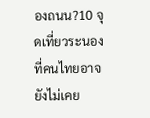องถนน?10 จุดเที่ยวระนองที่คนไทยอาจยังไม่เคย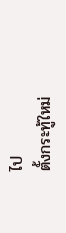ไป
ตั้งกระทู้ใหม่